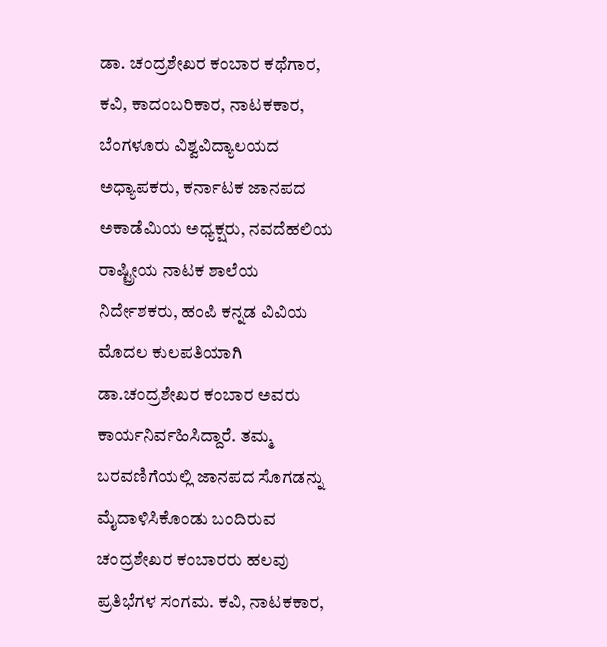ಡಾ. ಚಂದ್ರಶೇಖರ ಕಂಬಾರ ಕಥೆಗಾರ, ಕವಿ, ಕಾದಂಬರಿಕಾರ, ನಾಟಕಕಾರ, ಬೆಂಗಳೂರು ವಿಶ್ವವಿದ್ಯಾಲಯದ ಅಧ್ಯಾಪಕರು, ಕರ್ನಾಟಕ ಜಾನಪದ ಅಕಾಡೆಮಿಯ ಅಧ್ಯಕ್ಷರು, ನವದೆಹಲಿಯ ರಾಷ್ಟ್ರೀಯ ನಾಟಕ ಶಾಲೆಯ ನಿರ್ದೇಶಕರು, ಹಂಪಿ ಕನ್ನಡ ವಿವಿಯ ಮೊದಲ ಕುಲಪತಿಯಾಗಿ ಡಾ.ಚಂದ್ರಶೇಖರ ಕಂಬಾರ ಅವರು ಕಾರ್ಯನಿರ್ವಹಿಸಿದ್ದಾರೆ. ತಮ್ಮ ಬರವಣಿಗೆಯಲ್ಲಿ ಜಾನಪದ ಸೊಗಡನ್ನು ಮೈದಾಳಿಸಿಕೊಂಡು ಬಂದಿರುವ ಚಂದ್ರಶೇಖರ ಕಂಬಾರರು ಹಲವು ಪ್ರತಿಭೆಗಳ ಸಂಗಮ. ಕವಿ, ನಾಟಕಕಾರ,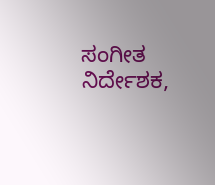ಸಂಗೀತ ನಿರ್ದೇಶಕ,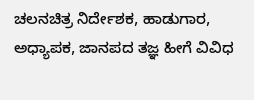ಚಲನಚಿತ್ರ ನಿರ್ದೇಶಕ, ಹಾಡುಗಾರ, ಅಧ್ಯಾಪಕ, ಜಾನಪದ ತಜ್ಞ ಹೀಗೆ ವಿವಿಧ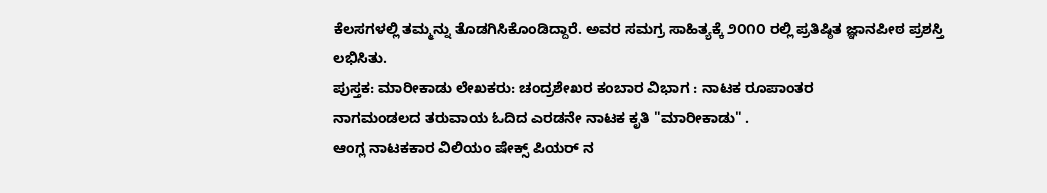ಕೆಲಸಗಳಲ್ಲಿ ತಮ್ಮನ್ನು ತೊಡಗಿಸಿಕೊಂಡಿದ್ದಾರೆ. ಅವರ ಸಮಗ್ರ ಸಾಹಿತ್ಯಕ್ಕೆ ೨೦೧೦ ರಲ್ಲಿ ಪ್ರತಿಷ್ಠಿತ ಜ್ಞಾನಪೀಠ ಪ್ರಶಸ್ತಿ ಲಭಿಸಿತು.
ಪುಸ್ತಕ: ಮಾರೀಕಾಡು ಲೇಖಕರು: ಚಂದ್ರಶೇಖರ ಕಂಬಾರ ವಿಭಾಗ : ನಾಟಕ ರೂಪಾಂತರ
ನಾಗಮಂಡಲದ ತರುವಾಯ ಓದಿದ ಎರಡನೇ ನಾಟಕ ಕೃತಿ "ಮಾರೀಕಾಡು" .
ಆಂಗ್ಲ ನಾಟಕಕಾರ ವಿಲಿಯಂ ಷೇಕ್ಸ್ ಪಿಯರ್ ನ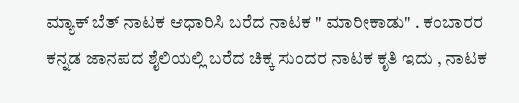ಮ್ಯಾಕ್ ಬೆತ್ ನಾಟಕ ಆಧಾರಿಸಿ ಬರೆದ ನಾಟಕ " ಮಾರೀಕಾಡು" . ಕಂಬಾರರ ಕನ್ನಡ ಜಾನಪದ ಶೈಲಿಯಲ್ಲಿ ಬರೆದ ಚಿಕ್ಕ ಸುಂದರ ನಾಟಕ ಕೃತಿ ಇದು , ನಾಟಕ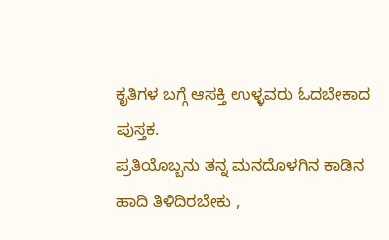ಕೃತಿಗಳ ಬಗ್ಗೆ ಆಸಕ್ತಿ ಉಳ್ಳವರು ಓದಬೇಕಾದ ಪುಸ್ತಕ.
ಪ್ರತಿಯೊಬ್ಬನು ತನ್ನ ಮನದೊಳಗಿನ ಕಾಡಿನ ಹಾದಿ ತಿಳಿದಿರಬೇಕು ,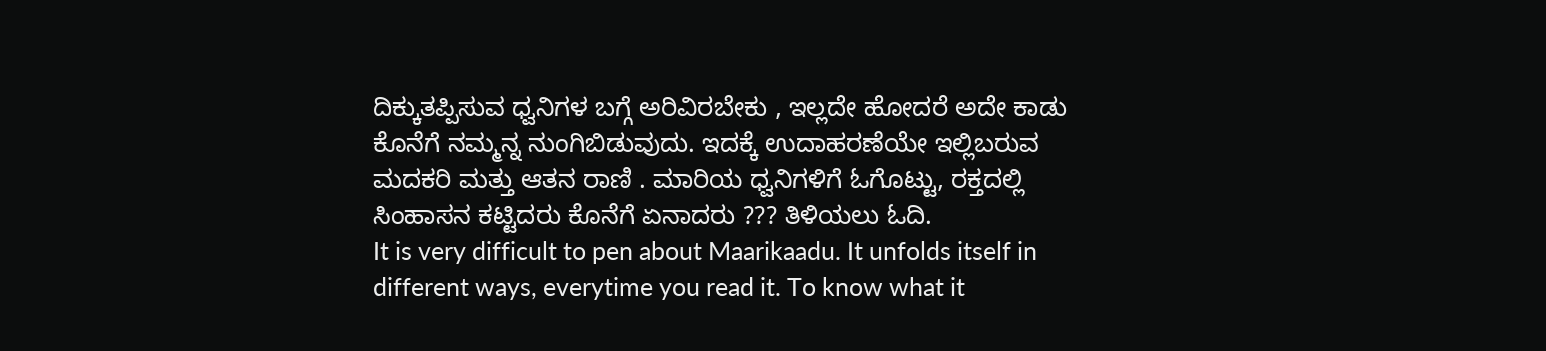ದಿಕ್ಕುತಪ್ಪಿಸುವ ಧ್ವನಿಗಳ ಬಗ್ಗೆ ಅರಿವಿರಬೇಕು , ಇಲ್ಲದೇ ಹೋದರೆ ಅದೇ ಕಾಡು ಕೊನೆಗೆ ನಮ್ಮನ್ನ ನುಂಗಿಬಿಡುವುದು. ಇದಕ್ಕೆ ಉದಾಹರಣೆಯೇ ಇಲ್ಲಿಬರುವ ಮದಕರಿ ಮತ್ತು ಆತನ ರಾಣಿ . ಮಾರಿಯ ಧ್ವನಿಗಳಿಗೆ ಓಗೊಟ್ಟು, ರಕ್ತದಲ್ಲಿ ಸಿಂಹಾಸನ ಕಟ್ಟಿದರು ಕೊನೆಗೆ ಏನಾದರು ??? ತಿಳಿಯಲು ಓದಿ.
It is very difficult to pen about Maarikaadu. It unfolds itself in different ways, everytime you read it. To know what it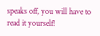speaks off, you will have to read it yourself!